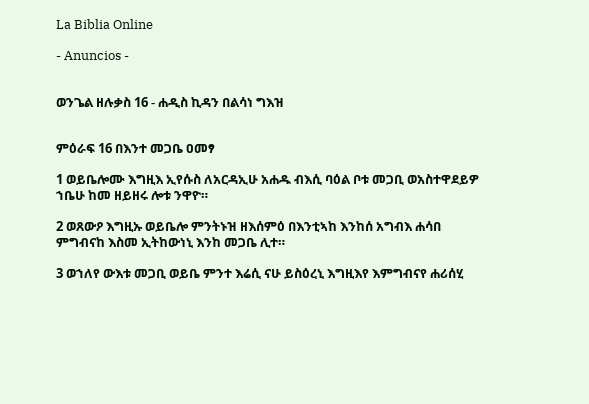La Biblia Online

- Anuncios -


ወንጌል ዘሉቃስ 16 - ሐዲስ ኪዳን በልሳነ ግእዝ


ምዕራፍ 16 በእንተ መጋቤ ዐመፃ

1 ወይቤሎሙ እግዚእ ኢየሱስ ለአርዳኢሁ አሐዱ ብእሲ ባዕል ቦቱ መጋቢ ወአስተዋደይዎ ኀቤሁ ከመ ዘይዘሩ ሎቱ ንዋዮ።

2 ወጸውዖ እግዚኡ ወይቤሎ ምንትኑዝ ዘእሰምዕ በእንቲኣከ እንከሰ አግብእ ሐሳበ ምግብናከ እስመ ኢትከውነኒ እንከ መጋቤ ሊተ።

3 ወኀለየ ውእቱ መጋቢ ወይቤ ምንተ እሬሲ ናሁ ይስዕረኒ እግዚእየ እምግብናየ ሐሪሰሂ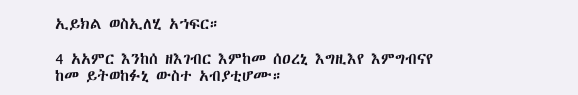ኢይክል ወስኢለሂ አኀፍር።

4 አአምር እንከሰ ዘእገብር እምከመ ሰዐረኒ እግዚእየ እምግብናየ ከመ ይትወከፉኒ ውስተ አብያቲሆሙ።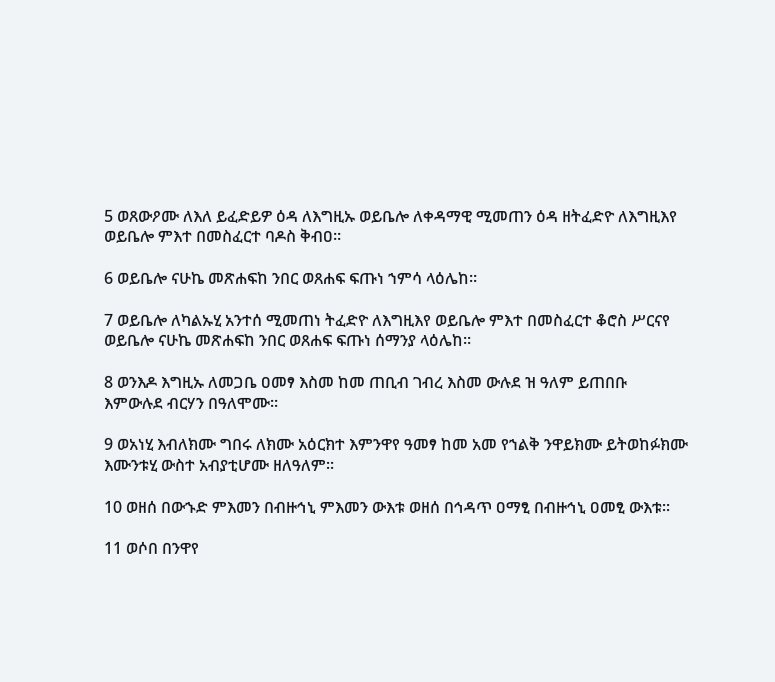5 ወጸውዖሙ ለእለ ይፈድይዎ ዕዳ ለእግዚኡ ወይቤሎ ለቀዳማዊ ሚመጠን ዕዳ ዘትፈድዮ ለእግዚእየ ወይቤሎ ምእተ በመስፈርተ ባዶስ ቅብዐ።

6 ወይቤሎ ናሁኬ መጽሐፍከ ንበር ወጸሐፍ ፍጡነ ኀምሳ ላዕሌከ።

7 ወይቤሎ ለካልኡሂ አንተሰ ሚመጠነ ትፈድዮ ለእግዚእየ ወይቤሎ ምእተ በመስፈርተ ቆሮስ ሥርናየ ወይቤሎ ናሁኬ መጽሐፍከ ንበር ወጸሐፍ ፍጡነ ሰማንያ ላዕሌከ።

8 ወንእዶ እግዚኡ ለመጋቤ ዐመፃ እስመ ከመ ጠቢብ ገብረ እስመ ውሉደ ዝ ዓለም ይጠበቡ እምውሉደ ብርሃን በዓለሞሙ።

9 ወአነሂ እብለክሙ ግበሩ ለክሙ አዕርክተ እምንዋየ ዓመፃ ከመ አመ የኀልቅ ንዋይክሙ ይትወከፉክሙ እሙንቱሂ ውስተ አብያቲሆሙ ዘለዓለም።

10 ወዘሰ በውኁድ ምእመን በብዙኅኒ ምእመን ውእቱ ወዘሰ በኅዳጥ ዐማፂ በብዙኅኒ ዐመፂ ውእቱ።

11 ወሶበ በንዋየ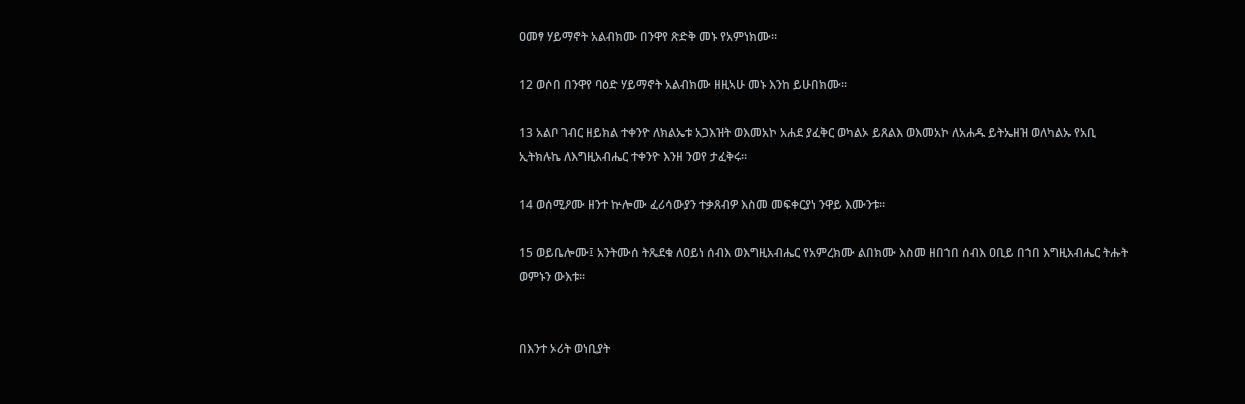ዐመፃ ሃይማኖት አልብክሙ በንዋየ ጽድቅ መኑ የአምነክሙ።

12 ወሶበ በንዋየ ባዕድ ሃይማኖት አልብክሙ ዘዚኣሁ መኑ እንከ ይሁበክሙ።

13 አልቦ ገብር ዘይክል ተቀንዮ ለክልኤቱ አጋእዝት ወእመአኮ አሐደ ያፈቅር ወካልኦ ይጸልእ ወእመአኮ ለአሐዱ ይትኤዘዝ ወለካልኡ የአቢ ኢትክሉኬ ለእግዚአብሔር ተቀንዮ እንዘ ንወየ ታፈቅሩ።

14 ወሰሚዖሙ ዘንተ ኵሎሙ ፈሪሳውያን ተቃጸብዎ እስመ መፍቀርያነ ንዋይ እሙንቱ።

15 ወይቤሎሙ፤ አንትሙሰ ትጼደቁ ለዐይነ ሰብእ ወእግዚአብሔር የአምረክሙ ልበክሙ እስመ ዘበኀበ ሰብእ ዐቢይ በኀበ እግዚአብሔር ትሑት ወምኑን ውእቱ።


በእንተ ኦሪት ወነቢያት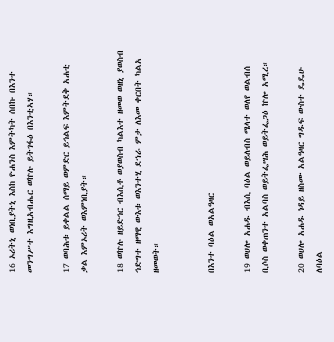16 ኦሪትኒ ወነቢያትኒ እስከ ዮሐንስ እምትካት ሰበኩ በእንተ መንግሥተ እግዚአብሔር ወኵሉ ይትገፋዕ በእንቲኣሃ።

17 ወባሕቱ ይቀልል ሰማይ ወምድር ይኅልፍ እምትደቅ አሐቲ ቃል እምኦሪት ወእምነቢያት።

18 ወኵሉ ዘይድኅር ብእሲቶ ወያወስብ ካልእተ ዘመወ ወዘኒ ያወስብ ኅድግተ ዘማዊ ውእቱ ወእንተሂ ደኀራ ምታ ለእመ ቀርበት ካልአ ዘመወት።


በእንተ ባዕል ወአልዓዛር

19 ወሀሎ አሐዱ ብእሲ ባዕል ወይለብስ ሜላተ ወለየ ወልብሰ ቢሶስ ወቀጠንተ አልባስ ወይትፌሣሕ ወይትፌጋዕ ኵሎ አሚረ።

20 ወሀሎ አሐዱ ነዳይ ዘስሙ አልዓዛር ግዱፍ ውስተ ዴዴሁ ለባዕል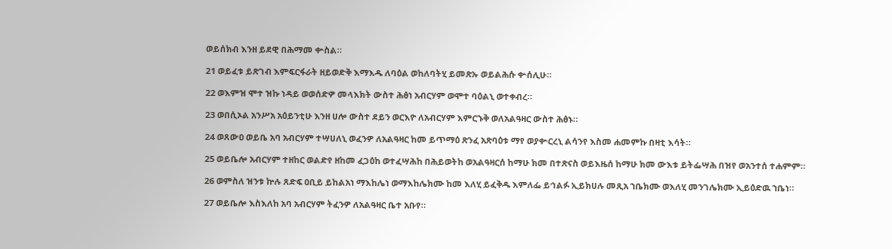ወይሰክብ እንዘ ይደዊ በሕማመ ቍስል።

21 ወይፈቱ ይጽገብ እምፍርፋራት ዘይወድቅ እማእዱ ለባዕል ወከለባትሂ ይመጽኡ ወይልሕሱ ቍሰሊሁ።

22 ወእምዝ ሞተ ዝኩ ነዳይ ወወሰድዎ መላእክት ውስተ ሕፅነ አብርሃም ወሞተ ባዕልኒ ወተቀብረ።

23 ወበሲኦል አንሥአ አዕይንቲሁ እንዘ ሀሎ ውስተ ደይን ወርእዮ ለአብርሃም እምርኁቅ ወለአልዓዛር ውስተ ሕፅኑ።

24 ወጸውዐ ወይቤ አባ አብርሃም ተሣሀለኒ ወፈንዎ ለአልዓዛር ከመ ይጥማዕ ጽንፈ አጽባዕቱ ማየ ወያቍርረኒ ልሳንየ እስመ ሐመምኩ በዛቲ እሳት።

25 ወይቤሎ አብርሃም ተዘከር ወልድየ ዘከመ ፈጋዕከ ወተፈሣሕከ በሕይወትከ ወአልዓዛርሰ ከማሁ ክመ በተጽናስ ወይእዜሰ ከማሁ ክመ ውእቱ ይትፌሣሕ በዝየ ወአንተሰ ተሐምም።

26 ወምስለ ዝንቱ ኵሉ ጸድፍ ዐቢይ ይከልአነ ማእከሌነ ወማእከሌክሙ ከመ እለሂ ይፈቅዱ እምለፌ ይኅልፉ ኢይክሀሉ መጺአ ኀቤክሙ ወእለሂ መንገሌክሙ ኢይዕድዉ ኀቤነ።

27 ወይቤሎ እስእለከ አባ አብርሃም ትፈንዎ ለአልዓዛር ቤተ አቡየ።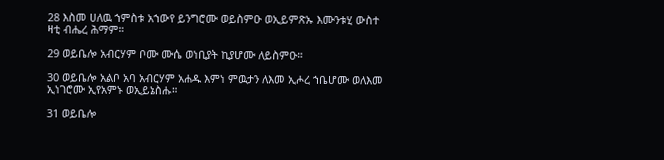28 እስመ ሀለዉ ኀምስቱ አኀውየ ይንግሮሙ ወይስምዑ ወኢይምጽኡ እሙንቱሂ ውስተ ዛቲ ብሔረ ሕማም።

29 ወይቤሎ አብርሃም ቦሙ ሙሴ ወነቢያት ኪያሆሙ ለይስምዑ።

30 ወይቤሎ አልቦ አባ አብርሃም አሐዱ እምነ ምዉታን ለእመ ኢሖረ ኀቤሆሙ ወለእመ ኢነገሮሙ ኢየአምኑ ወኢይኔስሑ።

31 ወይቤሎ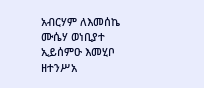አብርሃም ለእመሰኬ ሙሴሃ ወነቢያተ ኢይሰምዑ እመሂቦ ዘተንሥአ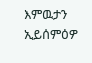እምዉታን ኢይሰምዕዎ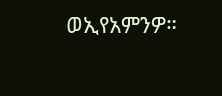ወኢየአምንዎ።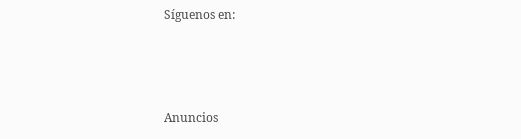Síguenos en:



Anuncios